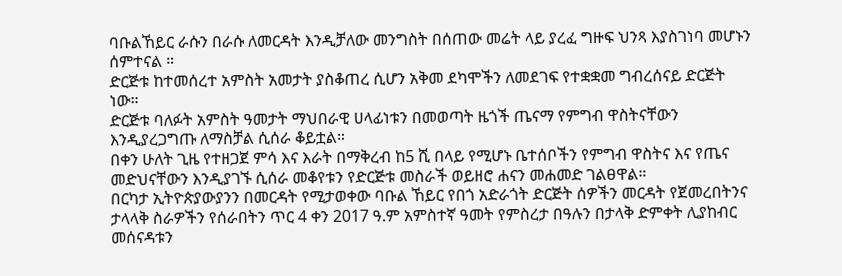ባቡልኸይር ራሱን በራሱ ለመርዳት እንዲቻለው መንግስት በሰጠው መሬት ላይ ያረፈ ግዙፍ ህንጻ እያስገነባ መሆኑን ሰምተናል ።
ድርጅቱ ከተመሰረተ አምስት አመታት ያስቆጠረ ሲሆን አቅመ ደካሞችን ለመደገፍ የተቋቋመ ግብረሰናይ ድርጅት ነው።
ድርጅቱ ባለፉት አምስት ዓመታት ማህበራዊ ሀላፊነቱን በመወጣት ዜጎች ጤናማ የምግብ ዋስትናቸውን እንዲያረጋግጡ ለማስቻል ሲሰራ ቆይቷል።
በቀን ሁለት ጊዜ የተዘጋጀ ምሳ እና እራት በማቅረብ ከ5 ሺ በላይ የሚሆኑ ቤተሰቦችን የምግብ ዋስትና እና የጤና መድህናቸውን እንዲያገኙ ሲሰራ መቆየቱን የድርጅቱ መስራች ወይዘሮ ሐናን መሐመድ ገልፀዋል።
በርካታ ኢትዮጵያውያንን በመርዳት የሚታወቀው ባቡል ኸይር የበጎ አድራጎት ድርጅት ሰዎችን መርዳት የጀመረበትንና ታላላቅ ስራዎችን የሰራበትን ጥር 4 ቀን 2017 ዓ.ም አምስተኛ ዓመት የምስረታ በዓሉን በታላቅ ድምቀት ሊያከብር መሰናዳቱን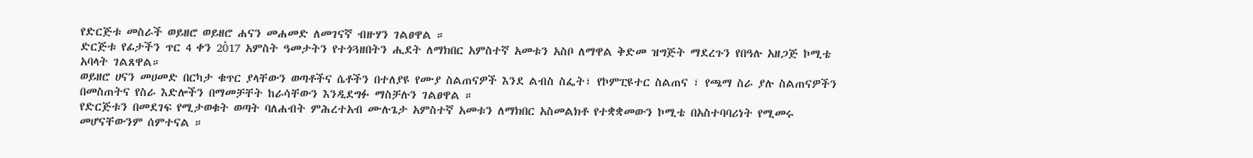የድርጅቱ መስራች ወይዘሮ ወይዘሮ ሐናን መሐመድ ለመገናኛ ብዙሃን ገልፀዋል ።
ድርጅቱ የፊታችን ጥር 4 ቀን 20፞17 አምስት ዓመታትን የተጎጓዘበትን ሒደት ለማክበር አምስተኛ አመቱን አስቦ ለማዋል ቅድመ ዝግጅት ማደረጉን የበዓሉ አዘጋጅ ኮሚቴ አባላት ገልጸዋል።
ወይዘሮ ሀናን መሀመድ በርካታ ቁጥር ያላቸውን ወጣቶችና ሴቶችን በተለያዩ የሙያ ስልጠናዎች እንደ ልብስ ስፌት፣ የኮምፒዩተር ስልጠና ፣ የጫማ ስራ ያሉ ስልጠናዎችን በመስጠትና የስራ እድሎችን በማመቻቸት ከራሳቸውን እንዲደግፉ ማስቻሉን ገልፀዋል ።
የድርጅቱን በመደገፍ የሚታወቁት ወጣት ባለሐብት ምሕረተአብ ሙሉጌታ አምስተኛ አመቱን ለማክበር አስመልክቶ የተቋቋመውን ኮሚቴ በአስተባባሪነት የሚመሩ መሆናቸውንም ሰምተናል ።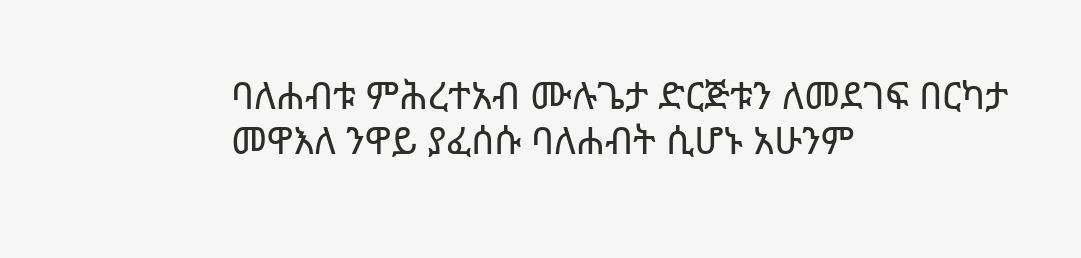ባለሐብቱ ምሕረተአብ ሙሉጌታ ድርጅቱን ለመደገፍ በርካታ መዋእለ ንዋይ ያፈሰሱ ባለሐብት ሲሆኑ አሁንም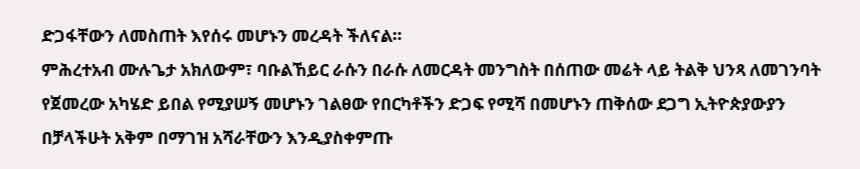ድጋፋቸውን ለመስጠት እየሰሩ መሆኑን መረዳት ችለናል።
ምሕረተአብ ሙሉጌታ አክለውም፣ ባቡልኸይር ራሱን በራሱ ለመርዳት መንግስት በሰጠው መሬት ላይ ትልቅ ህንጻ ለመገንባት የጀመረው አካሄድ ይበል የሚያሠኝ መሆኑን ገልፀው የበርካቶችን ድጋፍ የሚሻ በመሆኑን ጠቅሰው ደጋግ ኢትዮጵያውያን በቻላችሁት አቅም በማገዝ አሻራቸውን እንዲያስቀምጡ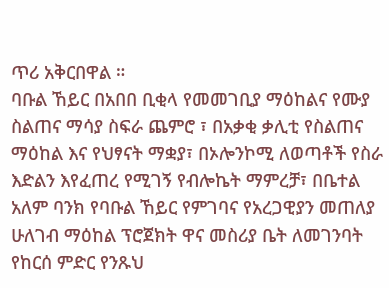ጥሪ አቅርበዋል ።
ባቡል ኸይር በአበበ ቢቂላ የመመገቢያ ማዕከልና የሙያ ስልጠና ማሳያ ስፍራ ጨምሮ ፣ በአቃቂ ቃሊቲ የስልጠና ማዕከል እና የህፃናት ማቋያ፣ በኦሎንኮሚ ለወጣቶች የስራ እድልን እየፈጠረ የሚገኝ የብሎኬት ማምረቻ፣ በቤተል አለም ባንክ የባቡል ኸይር የምገባና የአረጋዊያን መጠለያ ሁለገብ ማዕከል ፕሮጀክት ዋና መስሪያ ቤት ለመገንባት የከርሰ ምድር የንጹህ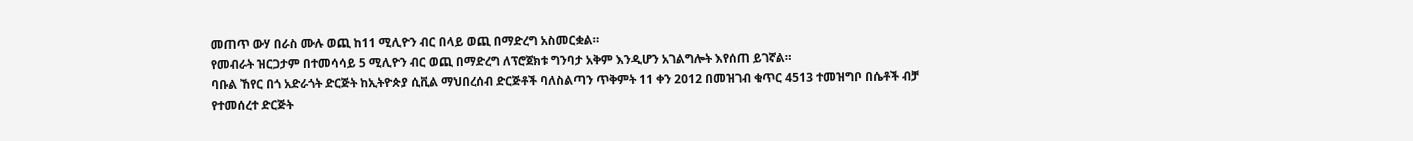መጠጥ ውሃ በራስ ሙሉ ወጪ ከ11 ሚሊዮን ብር በላይ ወጪ በማድረግ አስመርቋል።
የመብራት ዝርጋታም በተመሳሳይ 5 ሚሊዮን ብር ወጪ በማድረግ ለፕሮጀክቱ ግንባታ አቅም እንዲሆን አገልግሎት እየሰጠ ይገኛል።
ባቡል ኸየር በጎ አድራጎት ድርጅት ከኢትዮጵያ ሲቪል ማህበረሰብ ድርጅቶች ባለስልጣን ጥቅምት 11 ቀን 2012 በመዝገብ ቁጥር 4513 ተመዝግቦ በሴቶች ብቻ የተመሰረተ ድርጅት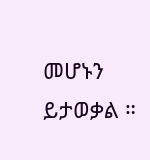መሆኑን ይታወቃል ።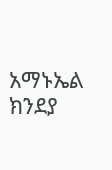አማኑኤል ክንደያ